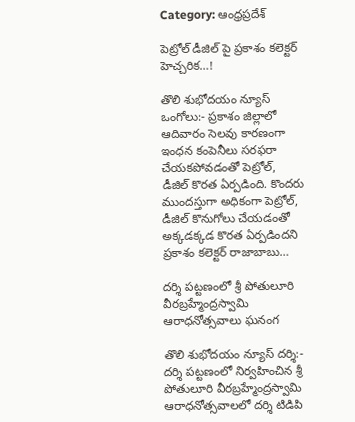Category: ఆంధ్రప్రదేశ్

పెట్రోల్ డీజిల్ పై ప్రకాశం కలెక్టర్ హెచ్చరిక…!

తొలి శుభోదయం న్యూస్ ఒంగోలు:- ప్రకాశం జిల్లాలో ఆదివారం సెలవు కారణంగా ఇంధన కంపెనీలు సరఫరా చేయకపోవడంతో పెట్రోల్, డీజిల్ కొరత ఏర్పడింది. కొందరు ముందస్తుగా అధికంగా పెట్రోల్, డీజిల్ కొనుగోలు చేయడంతో అక్కడక్కడ కొరత ఏర్పడిందని ప్రకాశం కలెక్టర్ రాజాబాబు…

దర్శి పట్టణంలో శ్రీ పోతులూరి వీరబ్రహ్మేంద్రస్వామి ఆరాధనోత్సవాలు ఘనంగ

తొలి శుభోదయం న్యూస్ దర్శి:- దర్శి పట్టణంలో నిర్వహించిన శ్రీ పోతులూరి వీరబ్రహ్మేంద్రస్వామి ఆరాధనోత్సవాలలో దర్శి టిడిపి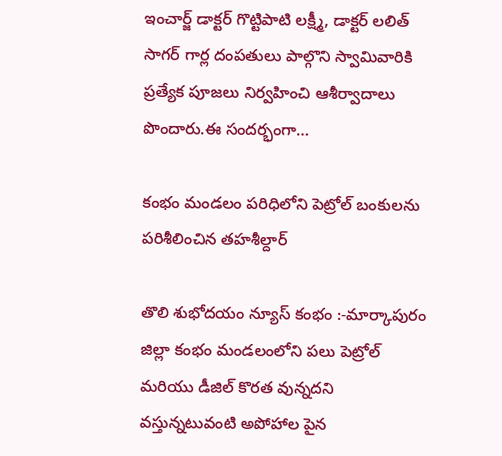ఇంచార్జ్ డాక్టర్ గొట్టిపాటి లక్ష్మీ, డాక్టర్ లలిత్ సాగర్ గార్ల దంపతులు పాల్గొని స్వామివారికి ప్రత్యేక పూజలు నిర్వహించి ఆశీర్వాదాలు పొందారు.ఈ సందర్భంగా…

కంభం మండలం పరిధిలోని పెట్రోల్ బంకులను పరిశీలించిన తహశీల్దార్

తొలి శుభోదయం న్యూస్ కంభం :-మార్కాపురం జిల్లా కంభం మండలంలోని పలు పెట్రోల్ మరియు డీజిల్ కొరత వున్నదని వస్తున్నటువంటి అపోహాల పైన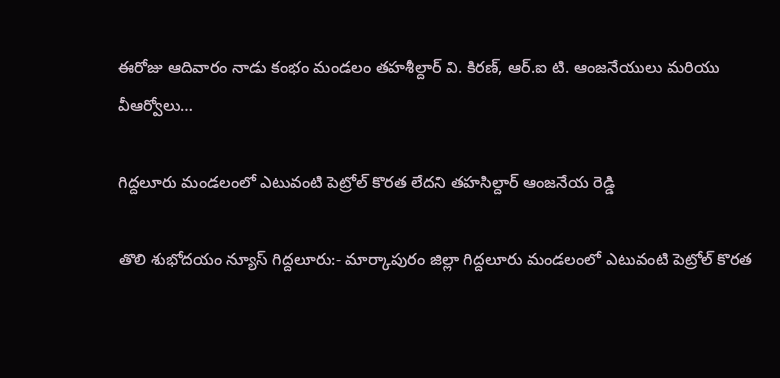ఈరోజు ఆదివారం నాడు కంభం మండలం తహశీల్దార్ వి. కిరణ్, ఆర్.ఐ టి. ఆంజనేయులు మరియు వీఆర్వోలు…

గిద్దలూరు మండలంలో ఎటువంటి పెట్రోల్ కొరత లేదని తహసిల్దార్ ఆంజనేయ రెడ్డి

తొలి శుభోదయం న్యూస్ గిద్దలూరు:- మార్కాపురం జిల్లా గిద్దలూరు మండలంలో ఎటువంటి పెట్రోల్ కొరత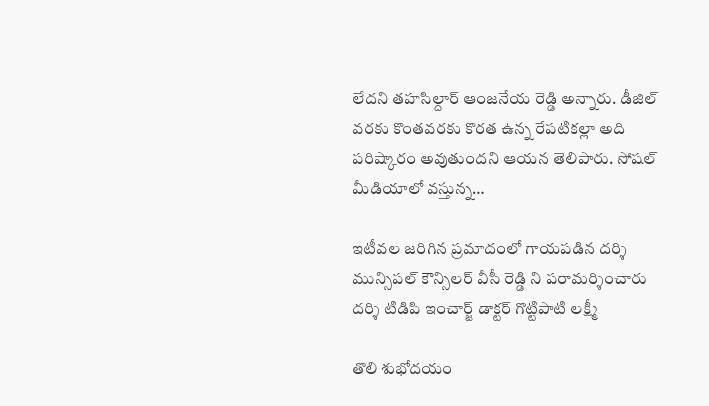లేదని తహసిల్దార్ ఆంజనేయ రెడ్డి అన్నారు. డీజిల్ వరకు కొంతవరకు కొరత ఉన్న రేపటికల్లా అది పరిష్కారం అవుతుందని ఆయన తెలిపారు. సోషల్ మీడియాలో వస్తున్న…

ఇటీవల జరిగిన ప్రమాదంలో గాయపడిన దర్శి మున్సిపల్ కౌన్సిలర్ వీసీ రెడ్డి ని పరామర్శించారు దర్శి టిడిపి ఇంచార్జ్ డాక్టర్ గొట్టిపాటి లక్ష్మీ

తొలి శుభోదయం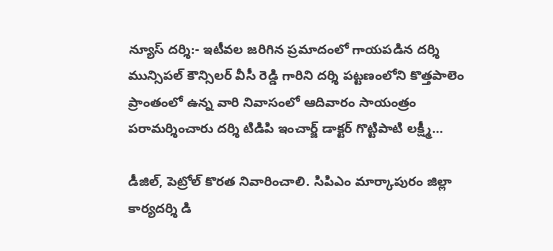న్యూస్ దర్శి:- ఇటీవల జరిగిన ప్రమాదంలో గాయపడిన దర్శి మున్సిపల్ కౌన్సిలర్ వీసీ రెడ్డి గారిని దర్శి పట్టణంలోని కొత్తపాలెం ప్రాంతంలో ఉన్న వారి నివాసంలో ఆదివారం సాయంత్రం పరామర్శించారు దర్శి టిడిపి ఇంచార్జ్ డాక్టర్ గొట్టిపాటి లక్ష్మీ…

డీజిల్, పెట్రోల్ కొరత నివారించాలి. సిపిఎం మార్కాపురం జిల్లా కార్యదర్శి డి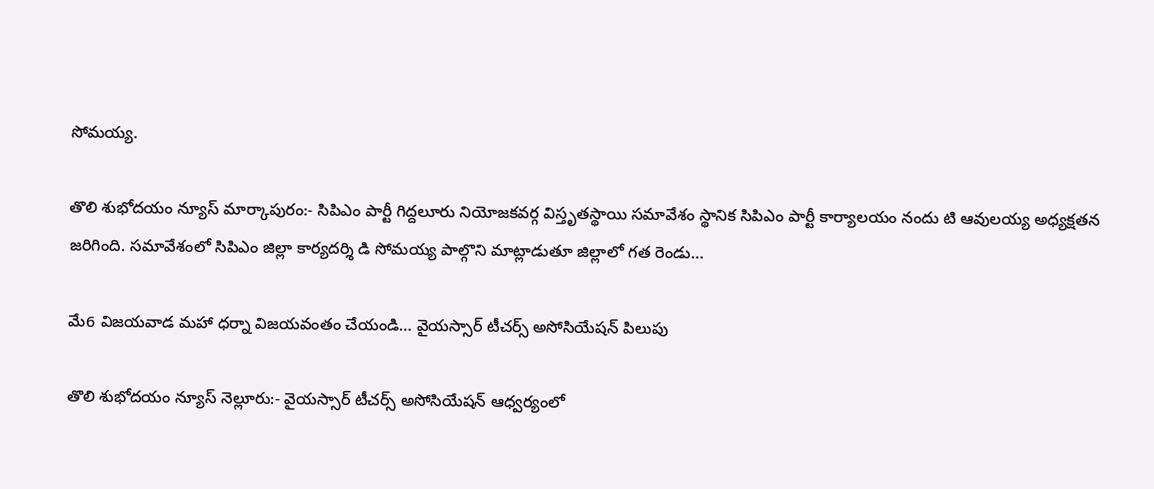సోమయ్య.

తొలి శుభోదయం న్యూస్ మార్కాపురం:- సిపిఎం పార్టీ గిద్దలూరు నియోజకవర్గ విస్తృతస్థాయి సమావేశం స్థానిక సిపిఎం పార్టీ కార్యాలయం నందు టి ఆవులయ్య అధ్యక్షతన జరిగింది. సమావేశంలో సిపిఎం జిల్లా కార్యదర్శి డి సోమయ్య పాల్గొని మాట్లాడుతూ జిల్లాలో గత రెండు…

మే6 విజయవాడ మహా ధర్నా విజయవంతం చేయండి… వైయస్సార్ టీచర్స్ అసోసియేషన్ పిలుపు

తొలి శుభోదయం న్యూస్ నెల్లూరు:- వైయస్సార్ టీచర్స్ అసోసియేషన్ ఆధ్వర్యంలో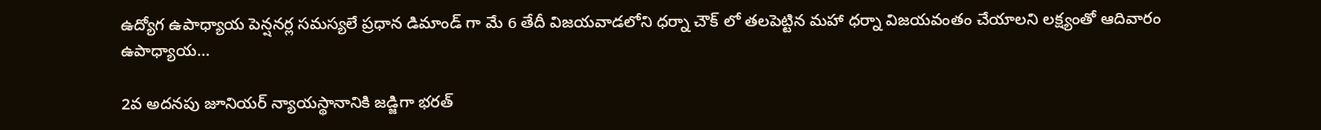ఉద్యోగ ఉపాధ్యాయ పెన్షనర్ల సమస్యలే ప్రధాన డిమాండ్ గా మే 6 తేదీ విజయవాడలోని ధర్నా చౌక్ లో తలపెట్టిన మహా ధర్నా విజయవంతం చేయాలని లక్ష్యంతో ఆదివారం ఉపాధ్యాయ…

2వ అదనపు జూనియర్ న్యాయస్థానానికి జడ్జిగా భరత్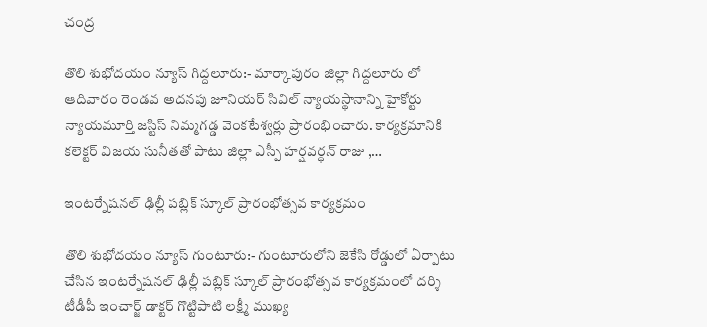చంద్ర

తొలి శుభోదయం న్యూస్ గిద్దలూరు:- మార్కాపురం జిల్లా గిద్దలూరు లో ఆదివారం రెండవ అదనపు జూనియర్ సివిల్ న్యాయస్థానాన్ని హైకోర్టు న్యాయమూర్తి జస్టిస్ నిమ్మగడ్డ వెంకటేశ్వర్లు ప్రారంభించారు. కార్యక్రమానికి కలెక్టర్ విజయ సునీతతో పాటు జిల్లా ఎస్పీ హర్షవర్ధన్ రాజు ,…

ఇంటర్నేషనల్ ఢిల్లీ పబ్లిక్ స్కూల్ ప్రారంభోత్సవ కార్యక్రమం

తొలి శుభోదయం న్యూస్ గుంటూరు:- గుంటూరులోని జెకేసి రోడ్డులో ఏర్పాటు చేసిన ఇంటర్నేషనల్ ఢిల్లీ పబ్లిక్ స్కూల్ ప్రారంభోత్సవ కార్యక్రమంలో దర్శి టీడీపీ ఇంచార్జ్ డాక్టర్ గొట్టిపాటి లక్ష్మీ ముఖ్య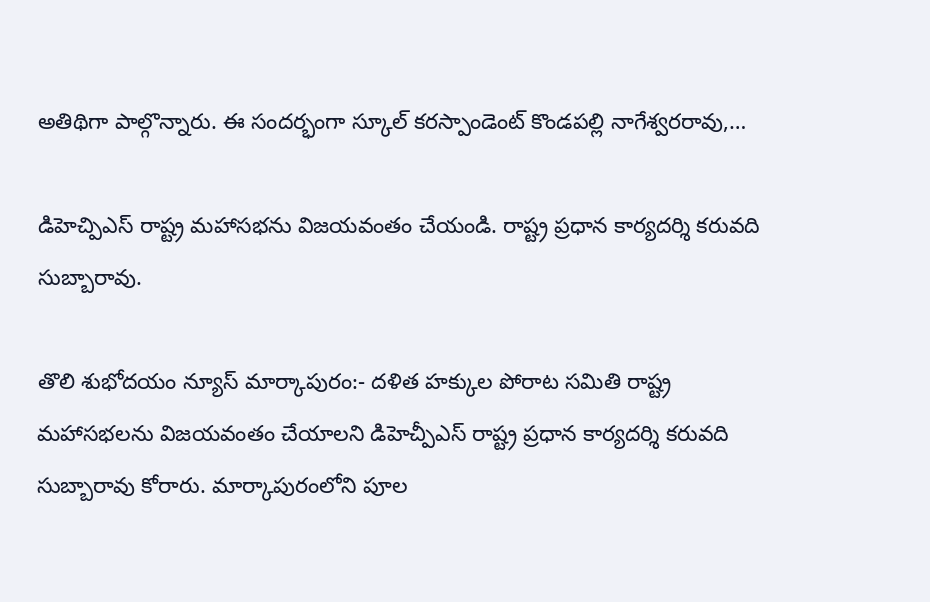అతిథిగా పాల్గొన్నారు. ఈ సందర్భంగా స్కూల్ కరస్పాండెంట్ కొండపల్లి నాగేశ్వరరావు,…

డిహెచ్పిఎస్ రాష్ట్ర మహాసభను విజయవంతం చేయండి. రాష్ట్ర ప్రధాన కార్యదర్శి కరువది సుబ్బారావు.

తొలి శుభోదయం న్యూస్ మార్కాపురం:- దళిత హక్కుల పోరాట సమితి రాష్ట్ర మహాసభలను విజయవంతం చేయాలని డిహెచ్పీఎస్ రాష్ట్ర ప్రధాన కార్యదర్శి కరువది సుబ్బారావు కోరారు. మార్కాపురంలోని పూల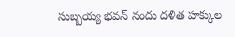సుబ్బయ్య భవన్ నందు దళిత హక్కుల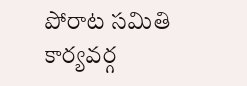పోరాట సమితి కార్యవర్గ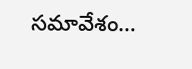సమావేశం…